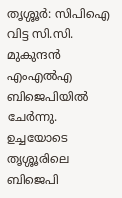തൃശ്ശൂർ: സിപിഐ വിട്ട സി.സി. മുകുന്ദൻ എംഎൽഎ ബിജെപിയിൽ ചേർന്നു. ഉച്ചയോടെ തൃശ്ശൂരിലെ ബിജെപി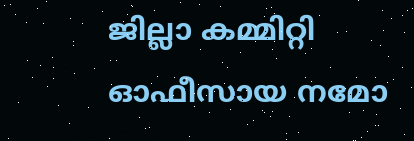ജില്ലാ കമ്മിറ്റി ഓഫീസായ നമോ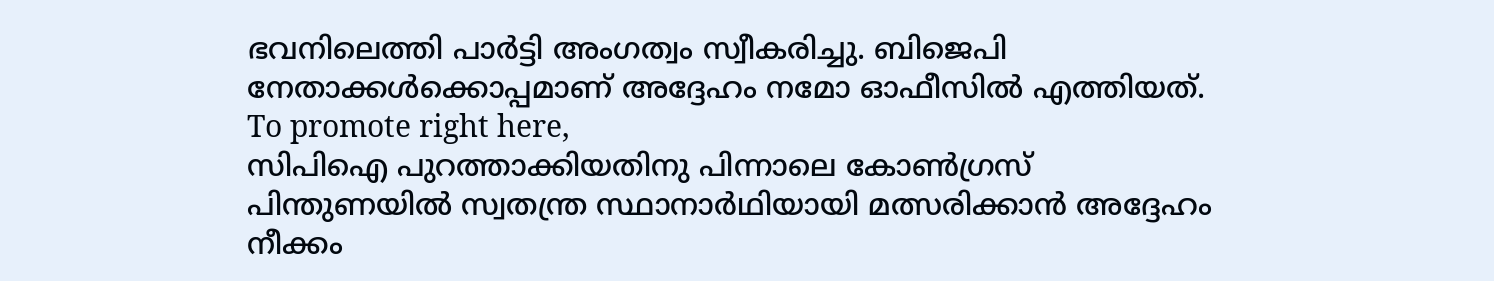ഭവനിലെത്തി പാർട്ടി അംഗത്വം സ്വീകരിച്ചു. ബിജെപി നേതാക്കൾക്കൊപ്പമാണ് അദ്ദേഹം നമോ ഓഫീസിൽ എത്തിയത്.
To promote right here,
സിപിഐ പുറത്താക്കിയതിനു പിന്നാലെ കോൺഗ്രസ് പിന്തുണയിൽ സ്വതന്ത്ര സ്ഥാനാർഥിയായി മത്സരിക്കാൻ അദ്ദേഹം നീക്കം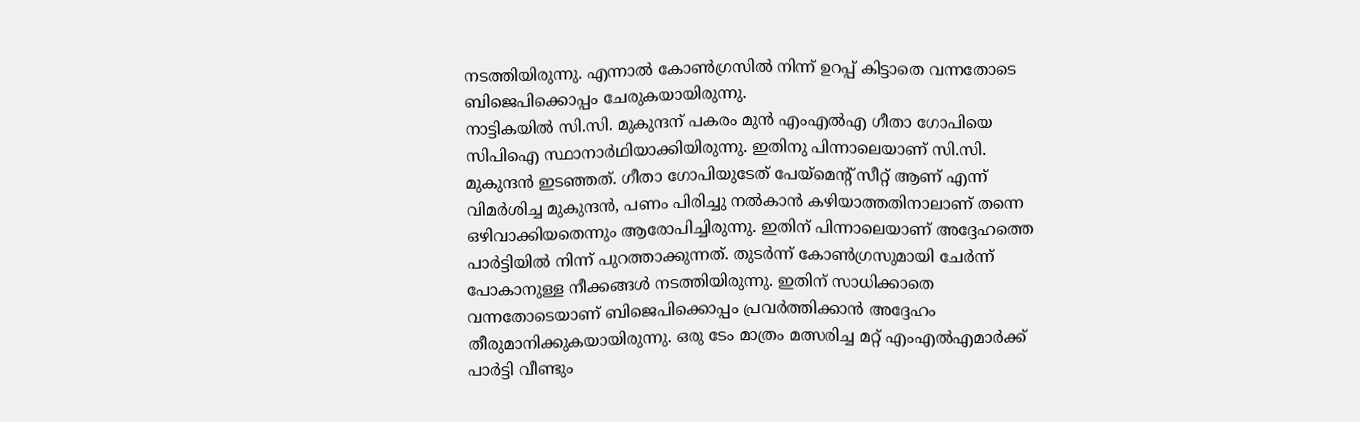നടത്തിയിരുന്നു. എന്നാൽ കോൺഗ്രസിൽ നിന്ന് ഉറപ്പ് കിട്ടാതെ വന്നതോടെ ബിജെപിക്കൊപ്പം ചേരുകയായിരുന്നു.
നാട്ടികയിൽ സി.സി. മുകുന്ദന് പകരം മുൻ എംഎൽഎ ഗീതാ ഗോപിയെ സിപിഐ സ്ഥാനാർഥിയാക്കിയിരുന്നു. ഇതിനു പിന്നാലെയാണ് സി.സി. മുകുന്ദൻ ഇടഞ്ഞത്. ഗീതാ ഗോപിയുടേത് പേയ്മെന്റ് സീറ്റ് ആണ് എന്ന് വിമർശിച്ച മുകുന്ദൻ, പണം പിരിച്ചു നൽകാൻ കഴിയാത്തതിനാലാണ് തന്നെ ഒഴിവാക്കിയതെന്നും ആരോപിച്ചിരുന്നു. ഇതിന് പിന്നാലെയാണ് അദ്ദേഹത്തെ പാർട്ടിയിൽ നിന്ന് പുറത്താക്കുന്നത്. തുടർന്ന് കോൺഗ്രസുമായി ചേർന്ന് പോകാനുള്ള നീക്കങ്ങൾ നടത്തിയിരുന്നു. ഇതിന് സാധിക്കാതെ വന്നതോടെയാണ് ബിജെപിക്കൊപ്പം പ്രവർത്തിക്കാൻ അദ്ദേഹം തീരുമാനിക്കുകയായിരുന്നു. ഒരു ടേം മാത്രം മത്സരിച്ച മറ്റ് എംഎൽഎമാർക്ക് പാർട്ടി വീണ്ടും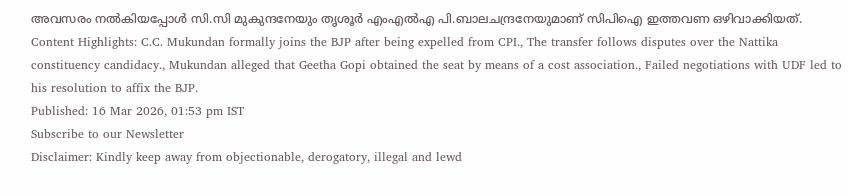അവസരം നൽകിയപ്പോൾ സി.സി മുകുന്ദനേയും തൃശൂർ എംഎൽഎ പി.ബാലചന്ദ്രനേയുമാണ് സിപിഐ ഇത്തവണ ഒഴിവാക്കിയത്.
Content Highlights: C.C. Mukundan formally joins the BJP after being expelled from CPI., The transfer follows disputes over the Nattika constituency candidacy., Mukundan alleged that Geetha Gopi obtained the seat by means of a cost association., Failed negotiations with UDF led to his resolution to affix the BJP.
Published: 16 Mar 2026, 01:53 pm IST
Subscribe to our Newsletter
Disclaimer: Kindly keep away from objectionable, derogatory, illegal and lewd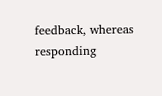feedback, whereas responding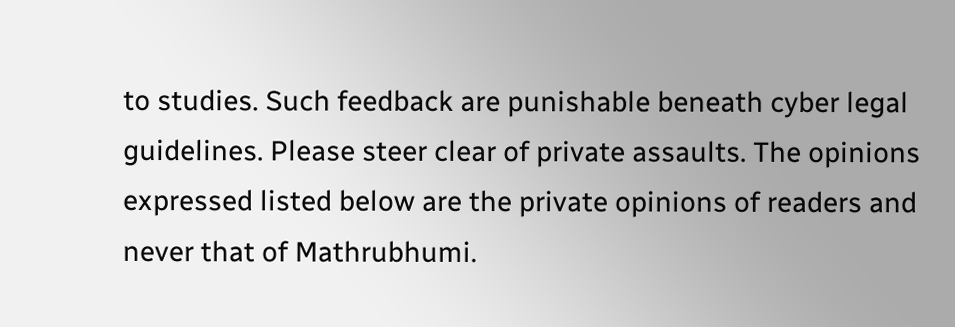to studies. Such feedback are punishable beneath cyber legal guidelines. Please steer clear of private assaults. The opinions expressed listed below are the private opinions of readers and never that of Mathrubhumi.